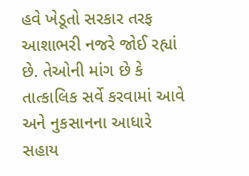હવે ખેડૂતો સરકાર તરફ આશાભરી નજરે જોઈ રહ્યાં છે. તેઓની માંગ છે કે તાત્કાલિક સર્વે કરવામાં આવે અને નુકસાનના આધારે સહાય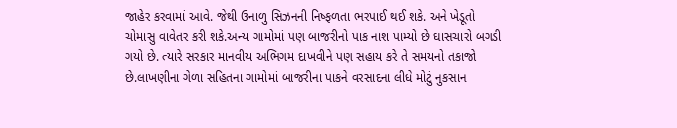જાહેર કરવામાં આવે. જેથી ઉનાળુ સિઝનની નિષ્ફળતા ભરપાઈ થઈ શકે. અને ખેડૂતો ચોમાસુ વાવેતર કરી શકે.અન્ય ગામોમાં પણ બાજરીનો પાક નાશ પામ્યો છે ઘાસચારો બગડી ગયો છે. ત્યારે સરકાર માનવીય અભિગમ દાખવીને પણ સહાય કરે તે સમયનો તકાજો છે.લાખણીના ગેળા સહિતના ગામોમાં બાજરીના પાકને વરસાદના લીધે મોટું નુકસાન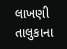લાખણી તાલુકાના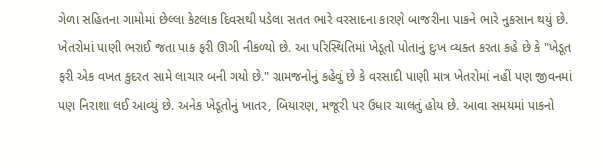ગેળા સહિતના ગામોમાં છેલ્લા કેટલાક દિવસથી પડેલા સતત ભારે વરસાદના કારણે બાજરીના પાકને ભારે નુકસાન થયું છે. ખેતરોમાં પાણી ભરાઈ જતા પાક ફરી ઊગી નીકળ્યો છે. આ પરિસ્થિતિમાં ખેડૂતો પોતાનું દુઃખ વ્યક્ત કરતા કહે છે કે "ખેડૂત ફરી એક વખત કુદરત સામે લાચાર બની ગયો છે." ગ્રામજનોનું કહેવું છે કે વરસાદી પાણી માત્ર ખેતરોમાં નહીં પણ જીવનમાં પણ નિરાશા લઈ આવ્યું છે. અનેક ખેડૂતોનું ખાતર, બિયારણ, મજૂરી પર ઉધાર ચાલતું હોય છે. આવા સમયમાં પાકનો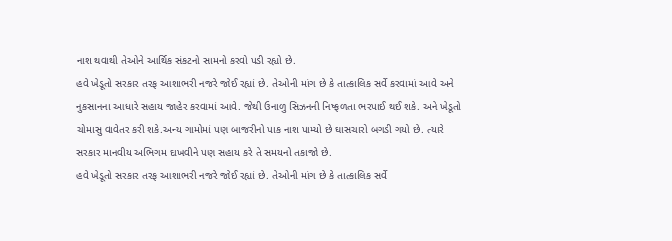નાશ થવાથી તેઓને આર્થિક સંકટનો સામનો કરવો પડી રહ્યો છે.
હવે ખેડૂતો સરકાર તરફ આશાભરી નજરે જોઈ રહ્યાં છે. તેઓની માંગ છે કે તાત્કાલિક સર્વે કરવામાં આવે અને નુકસાનના આધારે સહાય જાહેર કરવામાં આવે. જેથી ઉનાળુ સિઝનની નિષ્ફળતા ભરપાઈ થઈ શકે. અને ખેડૂતો ચોમાસુ વાવેતર કરી શકે.અન્ય ગામોમાં પણ બાજરીનો પાક નાશ પામ્યો છે ઘાસચારો બગડી ગયો છે. ત્યારે સરકાર માનવીય અભિગમ દાખવીને પણ સહાય કરે તે સમયનો તકાજો છે.
હવે ખેડૂતો સરકાર તરફ આશાભરી નજરે જોઈ રહ્યાં છે. તેઓની માંગ છે કે તાત્કાલિક સર્વે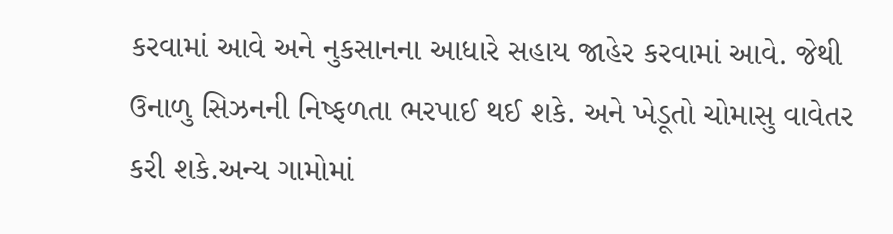કરવામાં આવે અને નુકસાનના આધારે સહાય જાહેર કરવામાં આવે. જેથી ઉનાળુ સિઝનની નિષ્ફળતા ભરપાઈ થઈ શકે. અને ખેડૂતો ચોમાસુ વાવેતર કરી શકે.અન્ય ગામોમાં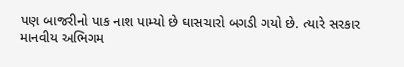પણ બાજરીનો પાક નાશ પામ્યો છે ઘાસચારો બગડી ગયો છે. ત્યારે સરકાર માનવીય અભિગમ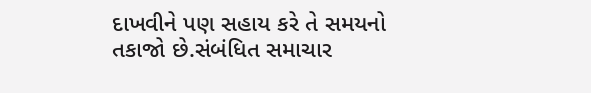દાખવીને પણ સહાય કરે તે સમયનો તકાજો છે.સંબંધિત સમાચાર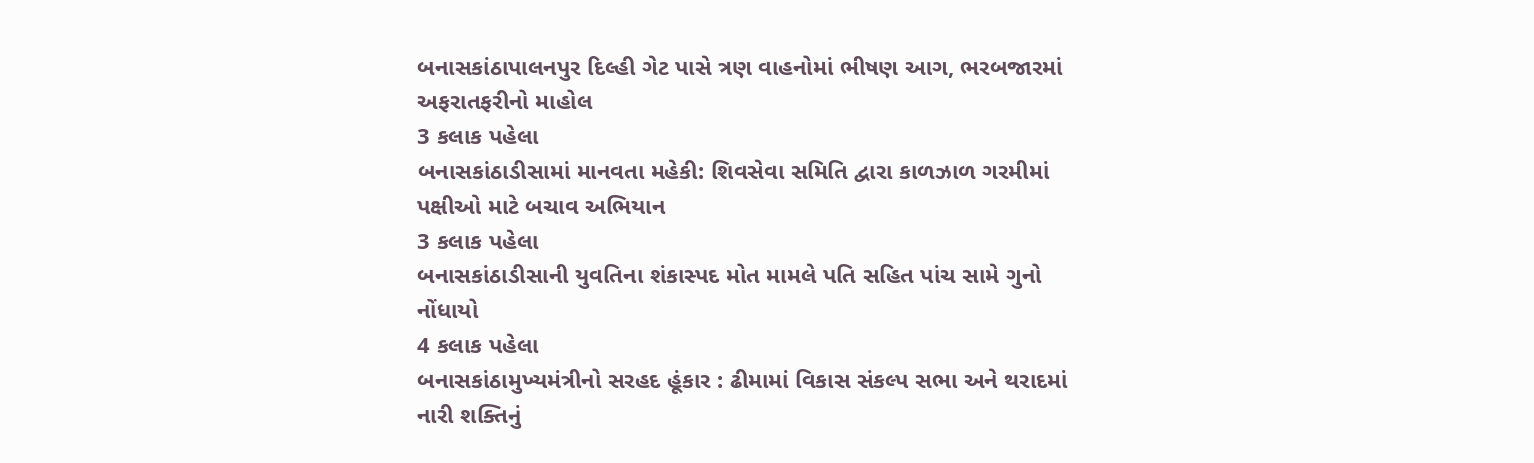બનાસકાંઠાપાલનપુર દિલ્હી ગેટ પાસે ત્રણ વાહનોમાં ભીષણ આગ, ભરબજારમાં અફરાતફરીનો માહોલ
3 કલાક પહેલા
બનાસકાંઠાડીસામાં માનવતા મહેકી: શિવસેવા સમિતિ દ્વારા કાળઝાળ ગરમીમાં પક્ષીઓ માટે બચાવ અભિયાન
3 કલાક પહેલા
બનાસકાંઠાડીસાની યુવતિના શંકાસ્પદ મોત મામલે પતિ સહિત પાંચ સામે ગુનો નોંધાયો
4 કલાક પહેલા
બનાસકાંઠામુખ્યમંત્રીનો સરહદ હૂંકાર : ઢીમામાં વિકાસ સંકલ્પ સભા અને થરાદમાં નારી શક્તિનું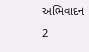અભિવાદન
2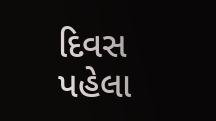દિવસ પહેલા